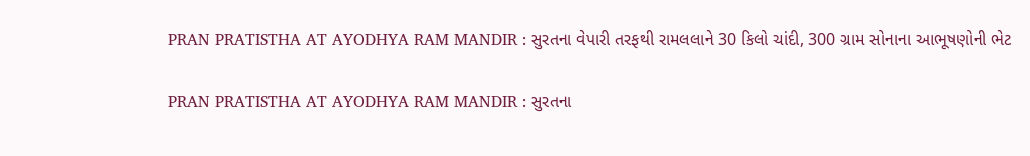PRAN PRATISTHA AT AYODHYA RAM MANDIR : સુરતના વેપારી તરફથી રામલલાને 30 કિલો ચાંદી, 300 ગ્રામ સોનાના આભૂષણોની ભેટ

PRAN PRATISTHA AT AYODHYA RAM MANDIR : સુરતના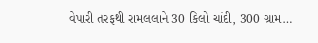વેપારી તરફથી રામલલાને 30 કિલો ચાંદી, 300 ગ્રામ…